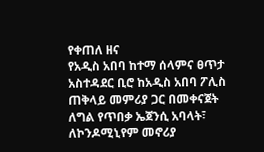የቀጠለ ዘና
የአዲስ አበባ ከተማ ሰላምና ፀጥታ አስተዳደር ቢሮ ከአዲስ አበባ ፖሊስ ጠቅላይ መምሪያ ጋር በመቀናጀት ለግል የጥበቃ ኤጀንሲ አባላት፣ ለኮንዶሚኒየም መኖሪያ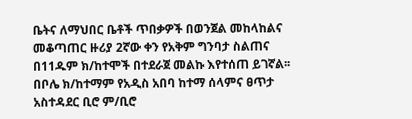ቤትና ለማህበር ቤቶች ጥበቃዎች በወንጀል መከላከልና መቆጣጠር ዙሪያ 2ኛው ቀን የአቅም ግንባታ ስልጠና በ11ዱም ክ/ከተሞች በተደራጀ መልኩ እየተሰጠ ይገኛል፡፡
በቦሌ ክ/ከተማም የአዲስ አበባ ከተማ ሰላምና ፀጥታ አስተዳደር ቢሮ ም/ቢሮ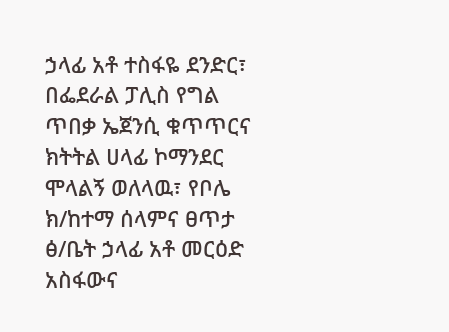ኃላፊ አቶ ተስፋዬ ደንድር፣ በፌደራል ፓሊስ የግል ጥበቃ ኤጀንሲ ቁጥጥርና ክትትል ሀላፊ ኮማንደር ሞላልኝ ወለላዉ፣ የቦሌ ክ/ከተማ ሰላምና ፀጥታ ፅ/ቤት ኃላፊ አቶ መርዕድ አስፋውና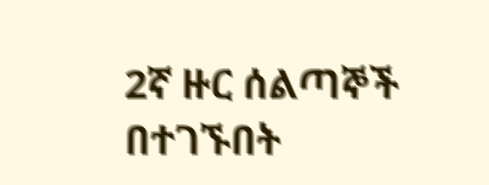2ኛ ዙር ሰልጣኞች በተገኙበት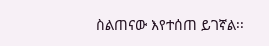ስልጠናው እየተሰጠ ይገኛል፡፡